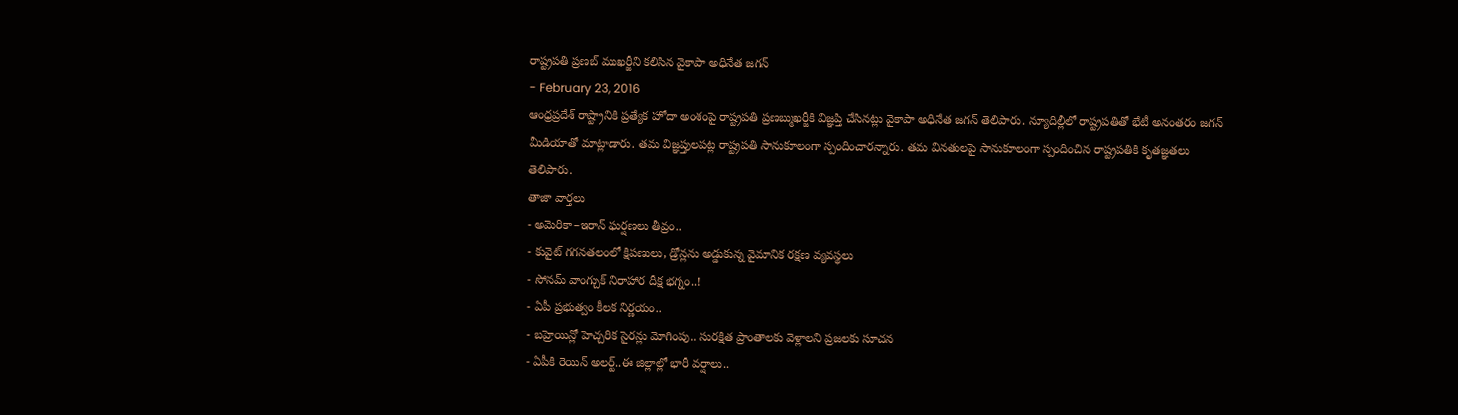రాష్ట్రపతి ప్రణబ్ ముఖర్జీని కలిసిన వైకాపా అధినేత జగన్
- February 23, 2016
ఆంధ్రప్రదేశ్ రాష్ట్రానికి ప్రత్యేక హోదా అంశంపై రాష్ట్రపతి ప్రణబ్ముఖర్జీకి విజ్ఞప్తి చేసినట్లు వైకాపా అధినేత జగన్ తెలిపారు. న్యూదిల్లీలో రాష్ట్రపతితో భేటీ అనంతరం జగన్ మీడియాతో మాట్లాడారు. తమ విజ్ఞప్తులపట్ల రాష్ట్రపతి సానుకూలంగా స్పందించారన్నారు. తమ వినతులపై సానుకూలంగా స్పందించిన రాష్ట్రపతికి కృతజ్ఞతలు తెలిపారు.
తాజా వార్తలు
- అమెరికా–ఇరాన్ ఘర్షణలు తీవ్రం..
- కువైట్ గగనతలంలో క్షిపణులు, డ్రోన్లను అడ్డుకున్న వైమానిక రక్షణ వ్యవస్థలు
- సోనమ్ వాంగ్చుక్ నిరాహార దీక్ష భగ్నం..!
- ఏపీ ప్రభుత్వం కీలక నిర్ణయం..
- బహ్రెయిన్లో హెచ్చరిక సైరన్లు మోగింపు.. సురక్షిత ప్రాంతాలకు వెళ్లాలని ప్రజలకు సూచన
- ఏపీకి రెయిన్ అలర్ట్..ఈ జిల్లాల్లో భారీ వర్షాలు..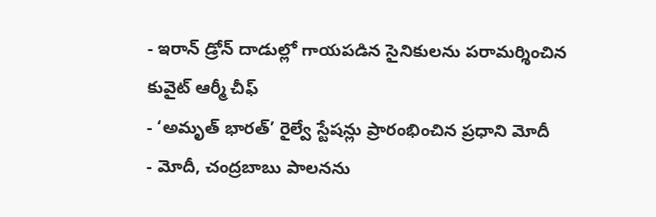- ఇరాన్ డ్రోన్ దాడుల్లో గాయపడిన సైనికులను పరామర్శించిన కువైట్ ఆర్మీ చీఫ్
- ‘అమృత్ భారత్’ రైల్వే స్టేషన్లు ప్రారంభించిన ప్రధాని మోదీ
- మోదీ, చంద్రబాబు పాలనను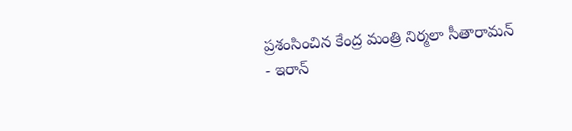ప్రశంసించిన కేంద్ర మంత్రి నిర్మలా సీతారామన్
- ఇరాన్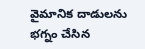వైమానిక దాడులను భగ్నం చేసిన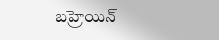బహ్రెయిన్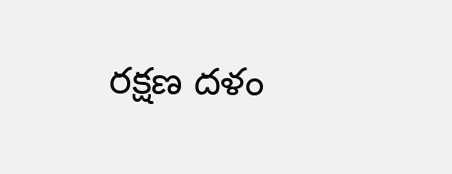రక్షణ దళం